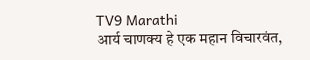TV9 Marathi
आर्य चाणक्य हे एक महान विचारवंत,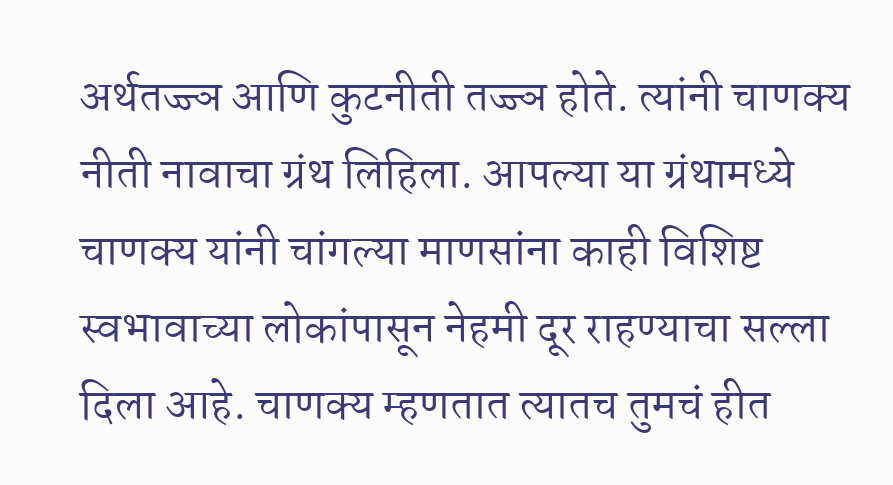अर्थतज्ज्ञ आणि कुटनीती तज्ज्ञ होते. त्यांनी चाणक्य नीती नावाचा ग्रंथ लिहिला. आपल्या या ग्रंथामध्ये चाणक्य यांनी चांगल्या माणसांना काही विशिष्ट स्वभावाच्या लोकांपासून नेहमी दूर राहण्याचा सल्ला दिला आहे. चाणक्य म्हणतात त्यातच तुमचं हीत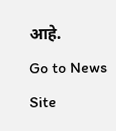आहे.
Go to News Site